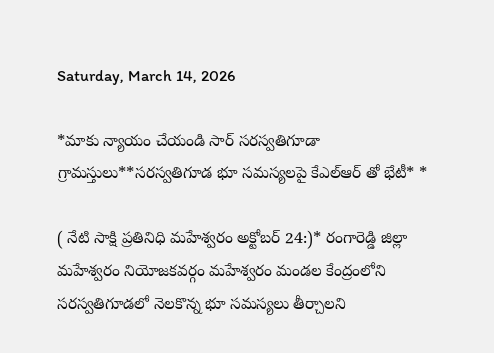Saturday, March 14, 2026

*మాకు న్యాయం చేయండి సార్ సరస్వతిగూడా గ్రామస్తులు**సరస్వతిగూడ భూ సమస్యలపై కేఎల్ఆర్ తో భేటీ* *

( నేటి సాక్షి ప్రతినిధి మహేశ్వరం అక్టోబర్ 24:)* రంగారెడ్డి జిల్లా మహేశ్వరం నియోజకవర్గం మహేశ్వరం మండల కేంద్రంలోని సరస్వతిగూడలో నెలకొన్న భూ సమస్యలు తీర్చాలని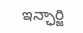ఇన్ఛార్జి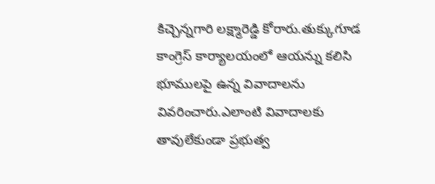కిచ్చెన్నగారి లక్ష్మారెడ్డి కోరారు.తుక్కుగూడ కాంగ్రెస్ కార్యాలయంలో ఆయన్ను కలిసి భూములపై ఉన్న వివాదాలను వివరించారు.ఎలాంటి వివాదాలకు తావులేకుండా ప్రభుత్వ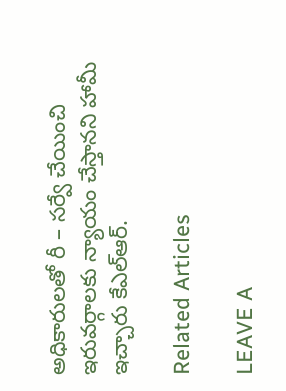అధికారులతో రీ – సర్వే చేయించి ఇరువర్గాలకు న్యాయం చేస్తానని హామీ ఇచ్చారు కేఎల్ఆర్.

Related Articles

LEAVE A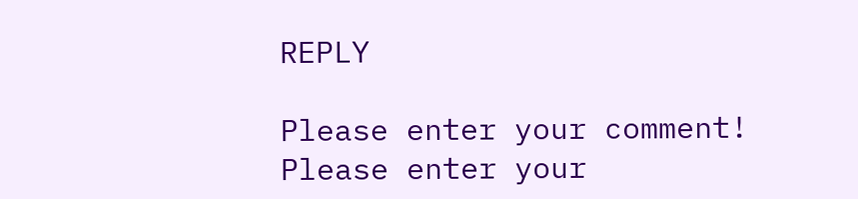REPLY

Please enter your comment!
Please enter your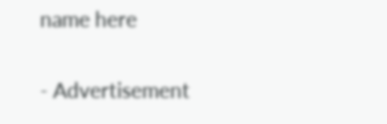name here

- Advertisement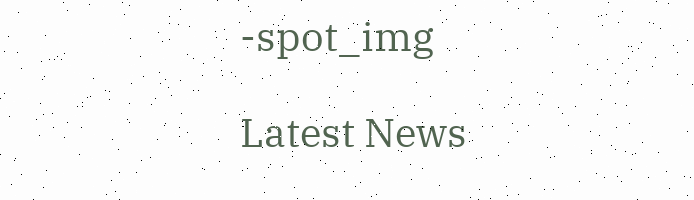-spot_img

Latest News